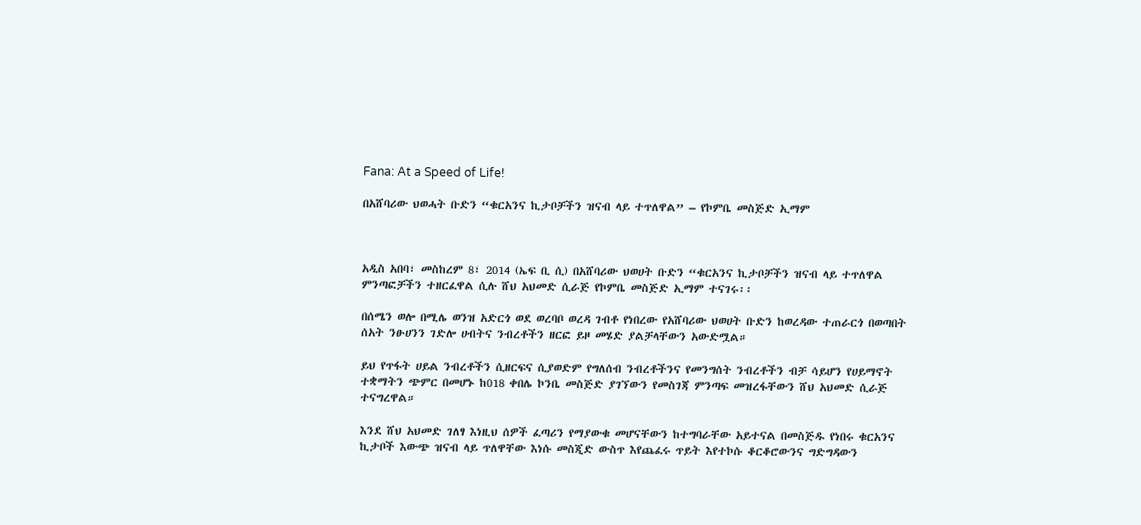Fana: At a Speed of Life!

በአሸባሪው ህወሓት ቡድን “ቁርአንና ኪታቦቻችን ዝናብ ላይ ተጥለዋል” – የኮምቤ መስጅድ ኢማም



አዲስ አበባ፣ መስከረም 8፣ 2014 (ኤፍ ቢ ሲ) በአሸባሪው ህወሀት ቡድን “ቁርአንና ኪታቦቻችን ዝናብ ላይ ተጥለዋል ምንጣፎቻችን ተዘርፈዋል ሲሉ ሸህ አህመድ ሲራጅ የኮምቤ መስጅድ ኢማም ተናገሩ፡፡

በሰሜን ወሎ በሚሌ ወንዝ አድርጎ ወደ ወረባቦ ወረዳ ገብቶ የነበረው የአሸባሪው ህወሀት ቡድን ከወረዳው ተጠራርጎ በወጣበት ሰአት ንፁሀንን ገድሎ ሀብትና ንብረቶችን ዘርፎ ይዞ መሄድ ያልቻላቸውን አውድሟል።

ይህ የጥፋት ሀይል ንብረቶችን ሲዘርፍና ሲያወድም የግለሰብ ንብረቶችንና የመንግሰት ንብረቶችን ብቻ ሳይሆን የሀይማኖት ተቋማትን ጭምር በመሆኑ ከ018 ቀበሌ ኮንቤ መስጅድ ያገኘውን የመስገጃ ምንጣፍ መዝረፋቸውን ሸህ አህመድ ሲራጅ ተናግረዋል።

እንደ ሸህ አህመድ ገለፃ እነዚህ ሰዎች ፈጣሪን የማያውቁ መሆናቸውን ከተግባራቸው አይተናል በመስጅዱ የነበሩ ቁርአንና ኪታቦች እውጭ ዝናብ ላይ ጥለዋቸው እነሱ መስጂድ ውስጥ እየጨፈሩ ጥይት እየተኮሱ ቆርቆሮውንና ግድግዳውን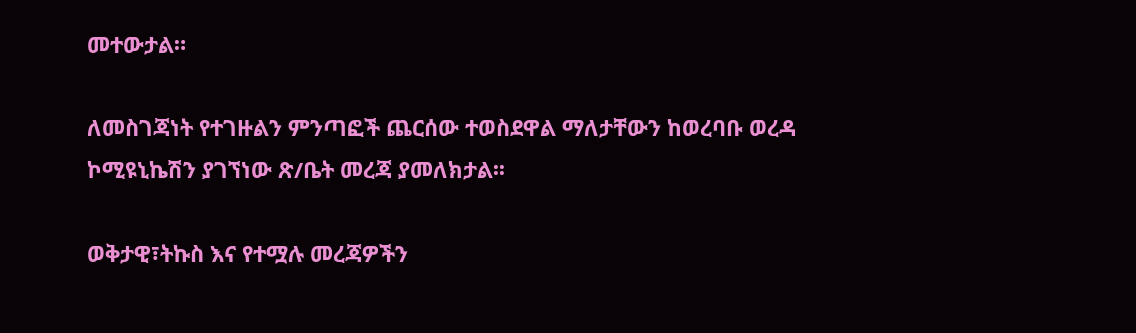መተውታል።

ለመስገጃነት የተገዙልን ምንጣፎች ጨርሰው ተወስደዋል ማለታቸውን ከወረባቡ ወረዳ ኮሚዩኒኬሽን ያገኘነው ጽ/ቤት መረጃ ያመለክታል፡፡

ወቅታዊ፣ትኩስ እና የተሟሉ መረጃዎችን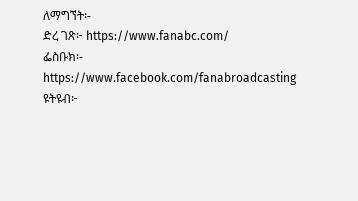ለማግኘት፡-
ድረ ገጽ፦ https://www.fanabc.com/
ፌስቡክ፡- https://www.facebook.com/fanabroadcasting
ዩትዩብ፦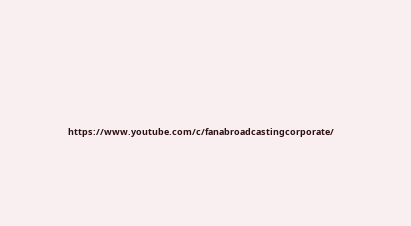https://www.youtube.com/c/fanabroadcastingcorporate/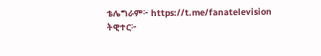ቴሌግራም፦ https://t.me/fanatelevision
ትዊተር፦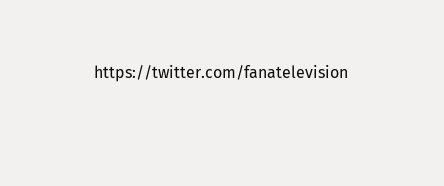https://twitter.com/fanatelevision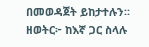በመወዳጀት ይከታተሉን፡፡
ዘወትር፦ ከእኛ ጋር ስላሉ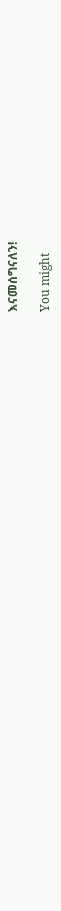እናመሰግናለን!

You might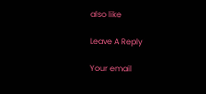also like

Leave A Reply

Your email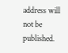address will not be published.